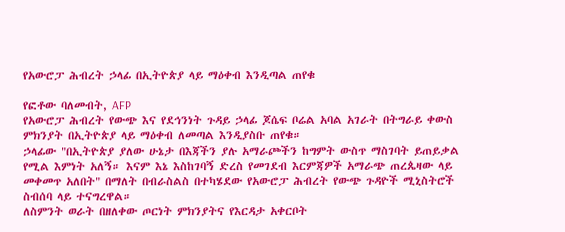የአውሮፓ ሕብረት ኃላፊ በኢትዮጵያ ላይ ማዕቀብ እንዲጣል ጠየቁ

የፎቶው ባለመብት, AFP
የአውሮፓ ሕብረት የውጭ እና የደኅንነት ጉዳይ ኃላፊ ጆሴፍ ቦሬል አባል አገራት በትግራይ ቀውስ ምክንያት በኢትዮጵያ ላይ ማዕቀብ ለመጣል እንዲያስቡ ጠየቁ።
ኃላፊው "በኢትዮጵያ ያለው ሁኔታ በእጃችን ያሉ አማራጮችን ከግምት ውስጥ ማስገባት ይጠይቃል የሚል እምነት አለኝ። እናም እኔ እስከገባኝ ድረስ የመገደብ እርምጃዎች አማራጭ ጠረጴዛው ላይ መቀመጥ አለበት" በማለት በብራስልስ በተካሄደው የአውሮፓ ሕብረት የውጭ ጉዳዮች ሚኒስትሮች ስብሰባ ላይ ተናግረዋል።
ለስምንት ወራት በዘለቀው ጦርነት ምክንያትና የእርዳታ አቀርቦት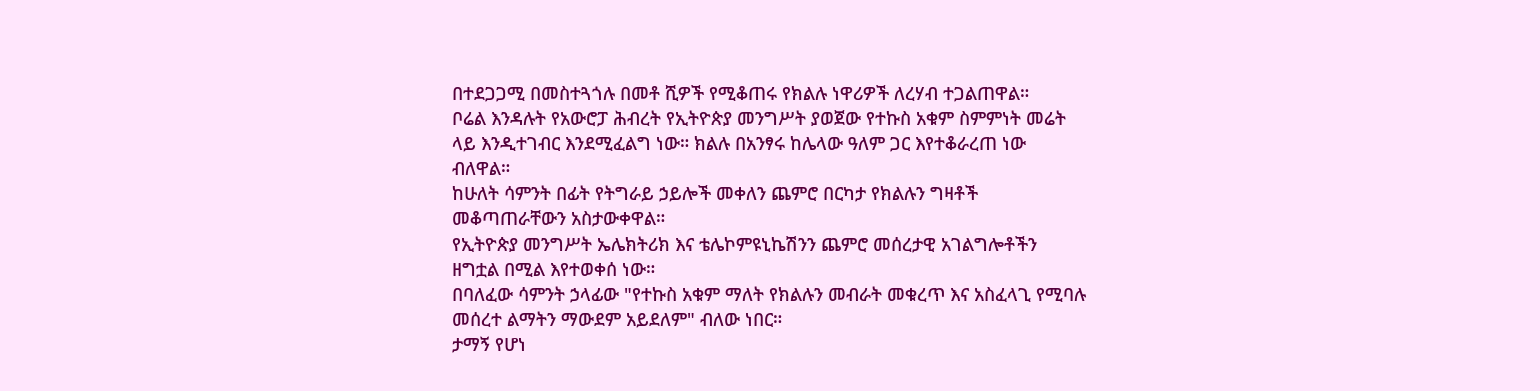በተደጋጋሚ በመስተጓጎሉ በመቶ ሺዎች የሚቆጠሩ የክልሉ ነዋሪዎች ለረሃብ ተጋልጠዋል።
ቦሬል እንዳሉት የአውሮፓ ሕብረት የኢትዮጵያ መንግሥት ያወጀው የተኩስ አቁም ስምምነት መሬት ላይ እንዲተገብር እንደሚፈልግ ነው። ክልሉ በአንፃሩ ከሌላው ዓለም ጋር እየተቆራረጠ ነው ብለዋል።
ከሁለት ሳምንት በፊት የትግራይ ኃይሎች መቀለን ጨምሮ በርካታ የክልሉን ግዛቶች መቆጣጠራቸውን አስታውቀዋል።
የኢትዮጵያ መንግሥት ኤሌክትሪክ እና ቴሌኮምዩኒኬሽንን ጨምሮ መሰረታዊ አገልግሎቶችን ዘግቷል በሚል እየተወቀሰ ነው።
በባለፈው ሳምንት ኃላፊው "የተኩስ አቁም ማለት የክልሉን መብራት መቁረጥ እና አስፈላጊ የሚባሉ መሰረተ ልማትን ማውደም አይደለም" ብለው ነበር።
ታማኝ የሆነ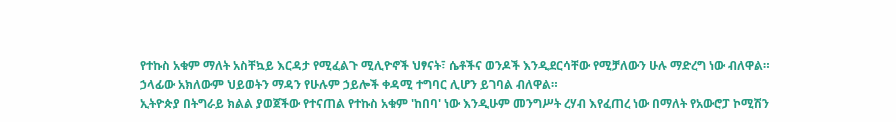የተኩስ አቁም ማለት አስቸኳይ እርዳታ የሚፈልጉ ሚሊዮኖች ህፃናት፣ ሴቶችና ወንዶች እንዲደርሳቸው የሚቻለውን ሁሉ ማድረግ ነው ብለዋል።
ኃላፊው አክለውም ህይወትን ማዳን የሁሉም ኃይሎች ቀዳሚ ተግባር ሊሆን ይገባል ብለዋል።
ኢትዮጵያ በትግራይ ክልል ያወጀችው የተናጠል የተኩስ አቁም 'ከበባ' ነው እንዲሁም መንግሥት ረሃብ እየፈጠረ ነው በማለት የአውሮፓ ኮሚሽን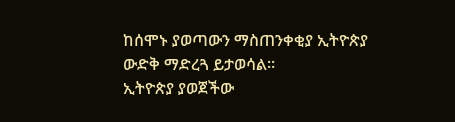ከሰሞኑ ያወጣውን ማስጠንቀቂያ ኢትዮጵያ ውድቅ ማድረጓ ይታወሳል።
ኢትዮጵያ ያወጀችው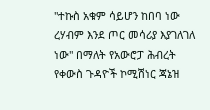"ተኩስ አቁም ሳይሆን ከበባ ነው ረሃብም እንደ ጦር መሳሪያ እያገለገለ ነው" በማለት የአውሮፓ ሕብረት የቀውስ ጉዳዮች ኮሚሽነር ጃኔዝ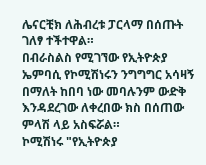ሌናርቺክ ለሕብረቱ ፓርላማ በሰጡት ገለፃ ተችተዋል።
በብራስልስ የሚገኘው የኢትዮጵያ ኤምባሲ የኮሚሽነሩን ንግግግር አሳዛኝ በማለት ከበባ ነው መባሉንም ውድቅ እንዳደረገው ለቀረበው ክስ በሰጠው ምላሽ ላይ አስፍሯል።
ኮሚሽነሩ "የኢትዮጵያ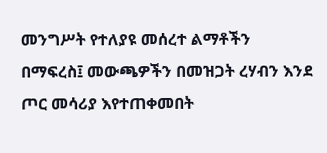መንግሥት የተለያዩ መሰረተ ልማቶችን በማፍረስ፤ መውጫዎችን በመዝጋት ረሃብን እንደ ጦር መሳሪያ እየተጠቀመበት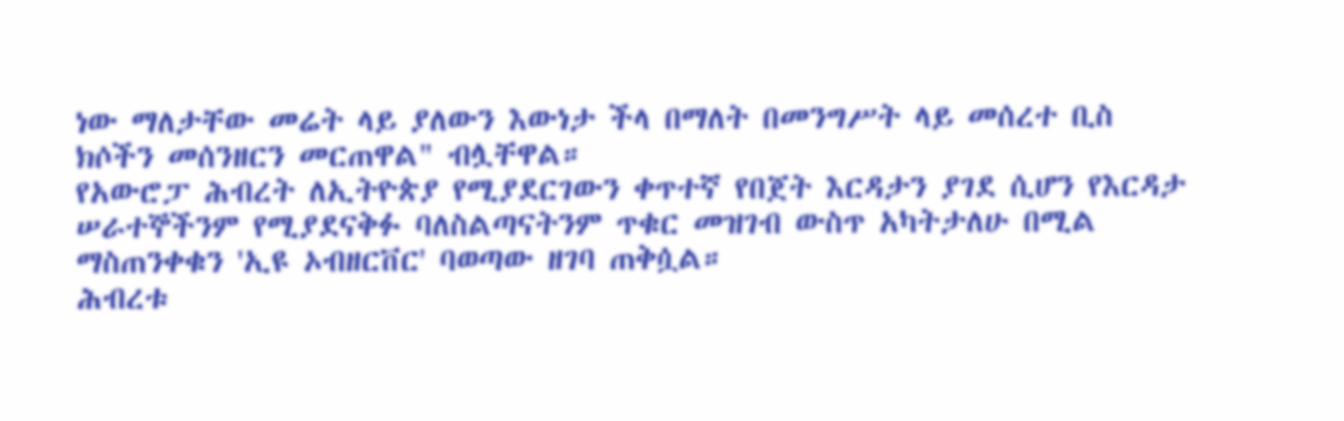ነው ማለታቸው መሬት ላይ ያለውን እውነታ ችላ በማለት በመንግሥት ላይ መሰረተ ቢስ ክሶችን መሰንዘርን መርጠዋል" ብሏቸዋል።
የአውሮፓ ሕብረት ለኢትዮጵያ የሚያደርገውን ቀጥተኛ የበጀት እርዳታን ያገደ ሲሆን የእርዳታ ሠራተኞችንም የሚያደናቅፉ ባለስልጣናትንም ጥቁር መዝገብ ውስጥ አካትታለሁ በሚል ማስጠንቀቁን 'ኢዩ ኦብዘርቨር' ባወጣው ዘገባ ጠቅሷል።
ሕብረቱ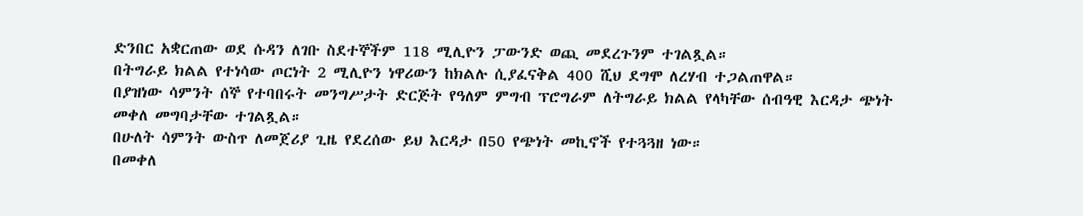ድንበር አቋርጠው ወደ ሱዳን ለገቡ ስደተኞችም 118 ሚሊዮን ፓውንድ ወጪ መደረጉንም ተገልጿል።
በትግራይ ክልል የተነሳው ጦርነት 2 ሚሊዮን ነዋሪውን ከክልሉ ሲያፈናቅል 400 ሺህ ደግሞ ለረሃብ ተጋልጠዋል።
በያዝነው ሳምንት ሰኞ የተባበሩት መንግሥታት ድርጅት የዓለም ምግብ ፕሮግራም ለትግራይ ክልል የላካቸው ሰብዓዊ እርዳታ ጭነት መቀለ መግባታቸው ተገልጿል።
በሁለት ሳምንት ውስጥ ለመጀሪያ ጊዜ የደረሰው ይህ እርዳታ በ50 የጭነት መኪኖች የተጓጓዘ ነው።
በመቀለ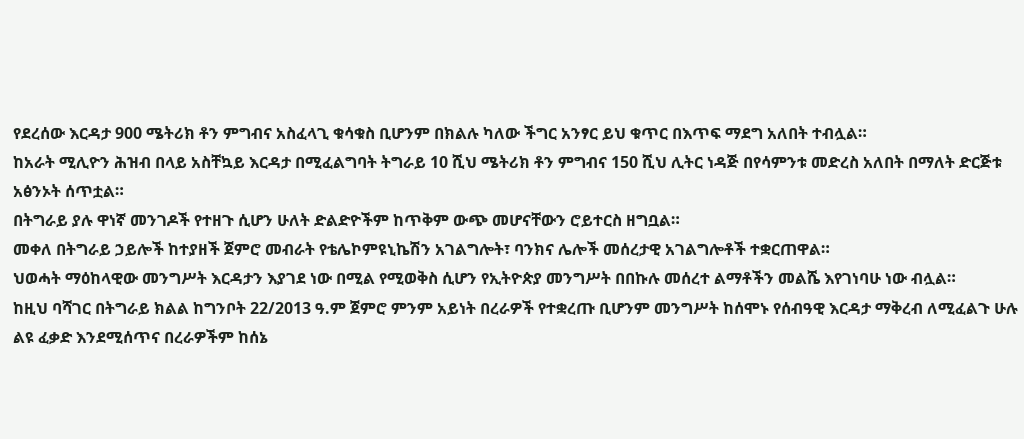የደረሰው እርዳታ 900 ሜትሪክ ቶን ምግብና አስፈላጊ ቁሳቁስ ቢሆንም በክልሉ ካለው ችግር አንፃር ይህ ቁጥር በእጥፍ ማደግ አለበት ተብሏል።
ከአራት ሚሊዮን ሕዝብ በላይ አስቸኳይ እርዳታ በሚፈልግባት ትግራይ 10 ሺህ ሜትሪክ ቶን ምግብና 150 ሺህ ሊትር ነዳጅ በየሳምንቱ መድረስ አለበት በማለት ድርጅቱ አፅንኦት ሰጥቷል።
በትግራይ ያሉ ዋነኛ መንገዶች የተዘጉ ሲሆን ሁለት ድልድዮችም ከጥቅም ውጭ መሆናቸውን ሮይተርስ ዘግቧል።
መቀለ በትግራይ ኃይሎች ከተያዘች ጀምሮ መብራት የቴሌኮምዩኒኬሽን አገልግሎት፣ ባንክና ሌሎች መሰረታዊ አገልግሎቶች ተቋርጠዋል።
ህወሓት ማዕከላዊው መንግሥት እርዳታን እያገደ ነው በሚል የሚወቅስ ሲሆን የኢትዮጵያ መንግሥት በበኩሉ መሰረተ ልማቶችን መልሼ እየገነባሁ ነው ብሏል።
ከዚህ ባሻገር በትግራይ ክልል ከግንቦት 22/2013 ዓ.ም ጀምሮ ምንም አይነት በረራዎች የተቋረጡ ቢሆንም መንግሥት ከሰሞኑ የሰብዓዊ እርዳታ ማቅረብ ለሚፈልጉ ሁሉ ልዩ ፈቃድ እንደሚሰጥና በረራዎችም ከሰኔ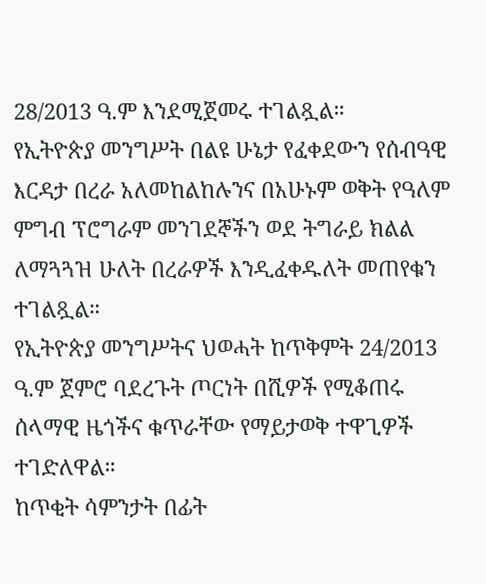28/2013 ዓ.ም እንደሚጀመሩ ተገልጿል።
የኢትዮጵያ መንግሥት በልዩ ሁኔታ የፈቀደውን የሰብዓዊ እርዳታ በረራ አለመከልከሉንና በአሁኑም ወቅት የዓለም ምግብ ፕሮግራም መንገደኞችን ወደ ትግራይ ክልል ለማጓጓዝ ሁለት በረራዎች እንዲፈቀዱለት መጠየቁን ተገልጿል።
የኢትዮጵያ መንግሥትና ህወሓት ከጥቅምት 24/2013 ዓ.ም ጀምሮ ባደረጉት ጦርነት በሺዎች የሚቆጠሩ ሰላማዊ ዜጎችና ቁጥራቸው የማይታወቅ ተዋጊዎች ተገድለዋል።
ከጥቂት ሳምንታት በፊት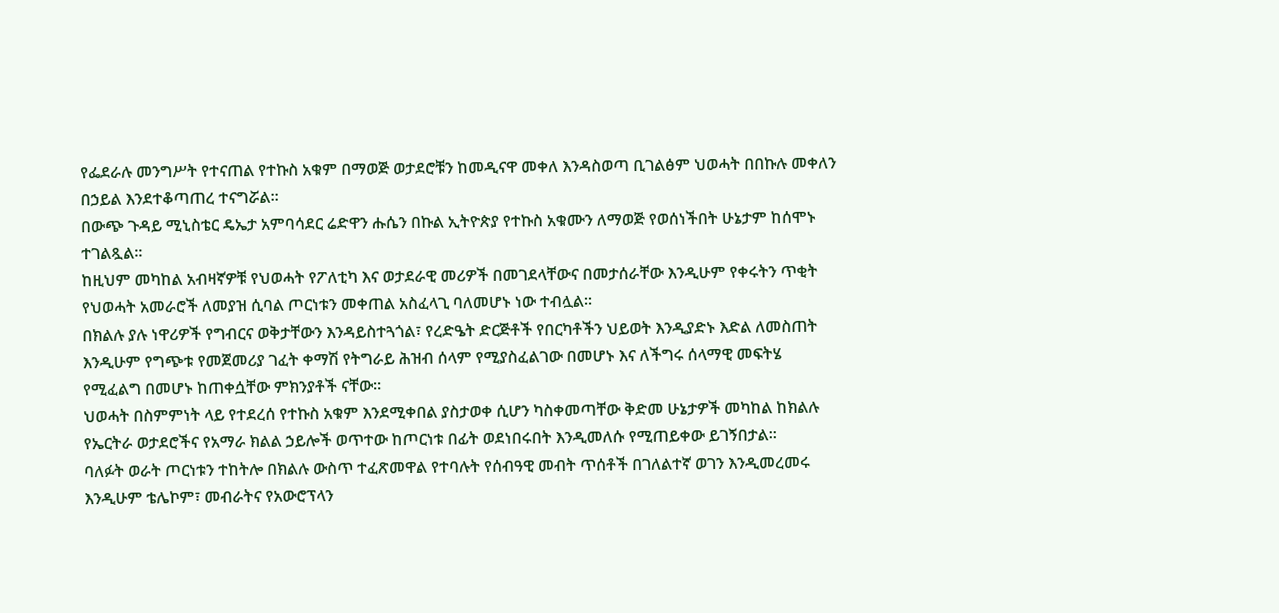የፌደራሉ መንግሥት የተናጠል የተኩስ አቁም በማወጅ ወታደሮቹን ከመዲናዋ መቀለ እንዳስወጣ ቢገልፅም ህወሓት በበኩሉ መቀለን በኃይል እንደተቆጣጠረ ተናግሯል።
በውጭ ጉዳይ ሚኒስቴር ዴኤታ አምባሳደር ሬድዋን ሑሴን በኩል ኢትዮጵያ የተኩስ አቁሙን ለማወጅ የወሰነችበት ሁኔታም ከሰሞኑ ተገልጿል።
ከዚህም መካከል አብዛኛዎቹ የህወሓት የፖለቲካ እና ወታደራዊ መሪዎች በመገደላቸውና በመታሰራቸው እንዲሁም የቀሩትን ጥቂት የህወሓት አመራሮች ለመያዝ ሲባል ጦርነቱን መቀጠል አስፈላጊ ባለመሆኑ ነው ተብሏል።
በክልሉ ያሉ ነዋሪዎች የግብርና ወቅታቸውን እንዳይስተጓጎል፣ የረድዔት ድርጅቶች የበርካቶችን ህይወት እንዲያድኑ እድል ለመስጠት እንዲሁም የግጭቱ የመጀመሪያ ገፈት ቀማሽ የትግራይ ሕዝብ ሰላም የሚያስፈልገው በመሆኑ እና ለችግሩ ሰላማዊ መፍትሄ የሚፈልግ በመሆኑ ከጠቀሷቸው ምክንያቶች ናቸው።
ህወሓት በስምምነት ላይ የተደረሰ የተኩስ አቁም እንደሚቀበል ያስታወቀ ሲሆን ካስቀመጣቸው ቅድመ ሁኔታዎች መካከል ከክልሉ የኤርትራ ወታደሮችና የአማራ ክልል ኃይሎች ወጥተው ከጦርነቱ በፊት ወደነበሩበት እንዲመለሱ የሚጠይቀው ይገኝበታል።
ባለፉት ወራት ጦርነቱን ተከትሎ በክልሉ ውስጥ ተፈጽመዋል የተባሉት የሰብዓዊ መብት ጥሰቶች በገለልተኛ ወገን እንዲመረመሩ እንዲሁም ቴሌኮም፣ መብራትና የአውሮፕላን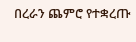በረራን ጨምሮ የተቋረጡ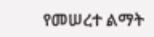የመሠረተ ልማት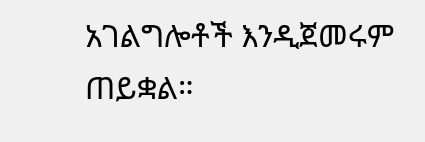አገልግሎቶች እንዲጀመሩም ጠይቋል።